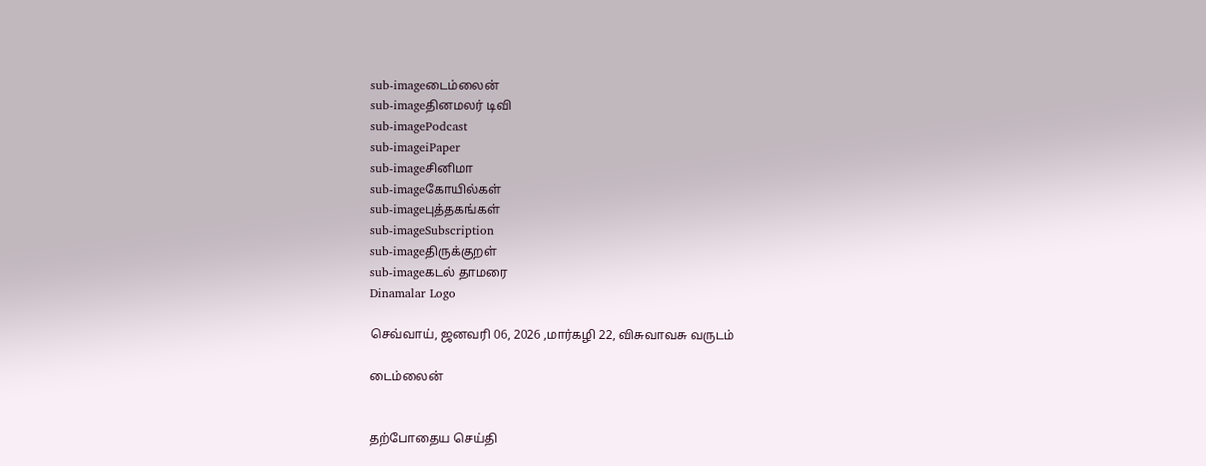sub-imageடைம்லைன்
sub-imageதினமலர் டிவி
sub-imagePodcast
sub-imageiPaper
sub-imageசினிமா
sub-imageகோயில்கள்
sub-imageபுத்தகங்கள்
sub-imageSubscription
sub-imageதிருக்குறள்
sub-imageகடல் தாமரை
Dinamalar Logo

செவ்வாய், ஜனவரி 06, 2026 ,மார்கழி 22, விசுவாவசு வருடம்

டைம்லைன்


தற்போதைய செய்தி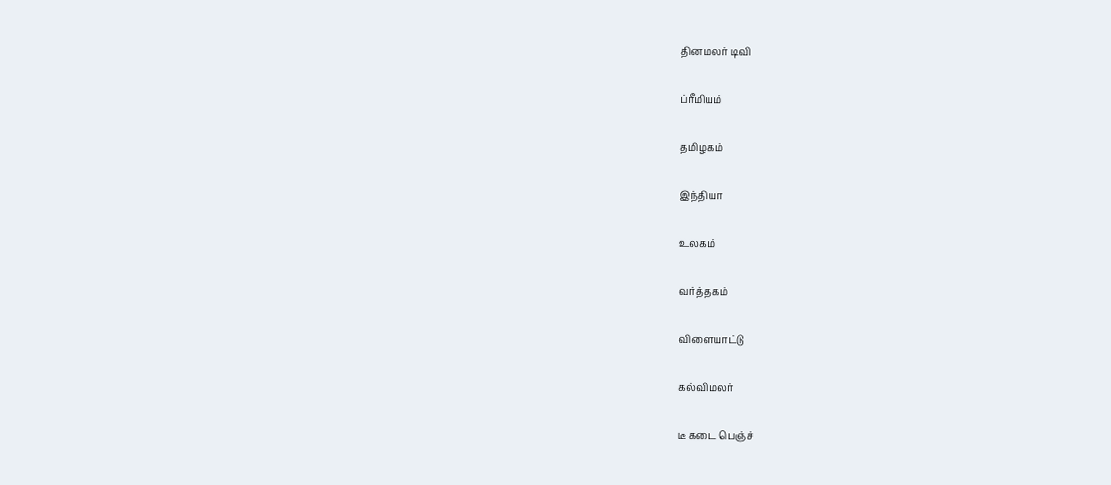தினமலர் டிவி


ப்ரீமியம்


தமிழகம்


இந்தியா


உலகம்


வர்த்தகம்


விளையாட்டு


கல்விமலர்


டீ கடை பெஞ்ச்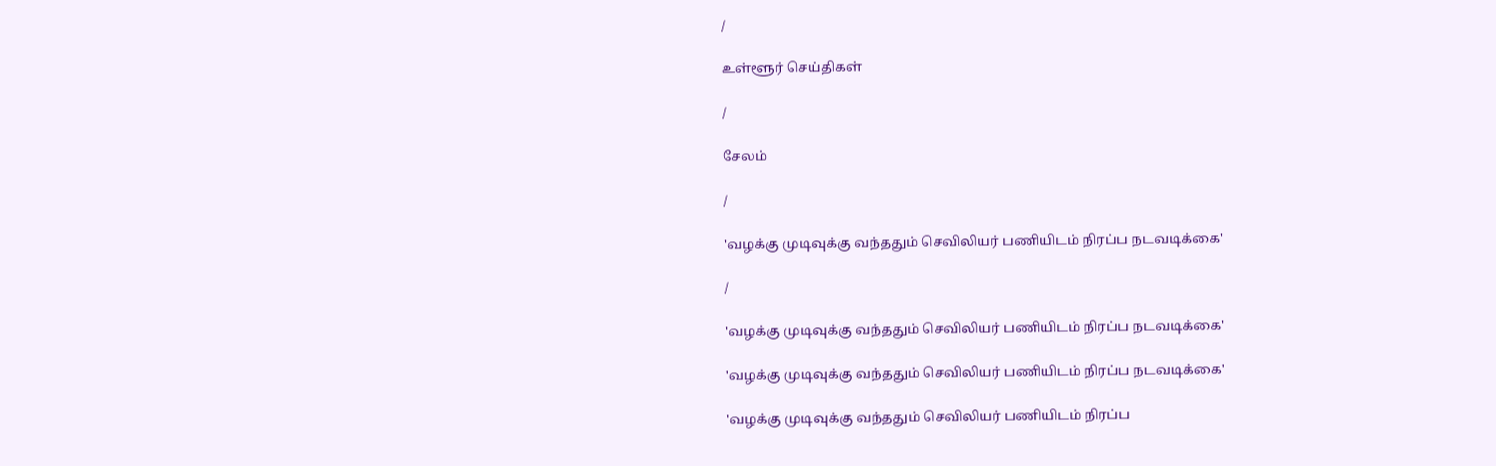/

உள்ளூர் செய்திகள்

/

சேலம்

/

'வழக்கு முடிவுக்கு வந்ததும் செவிலியர் பணியிடம் நிரப்ப நடவடிக்கை'

/

'வழக்கு முடிவுக்கு வந்ததும் செவிலியர் பணியிடம் நிரப்ப நடவடிக்கை'

'வழக்கு முடிவுக்கு வந்ததும் செவிலியர் பணியிடம் நிரப்ப நடவடிக்கை'

'வழக்கு முடிவுக்கு வந்ததும் செவிலியர் பணியிடம் நிரப்ப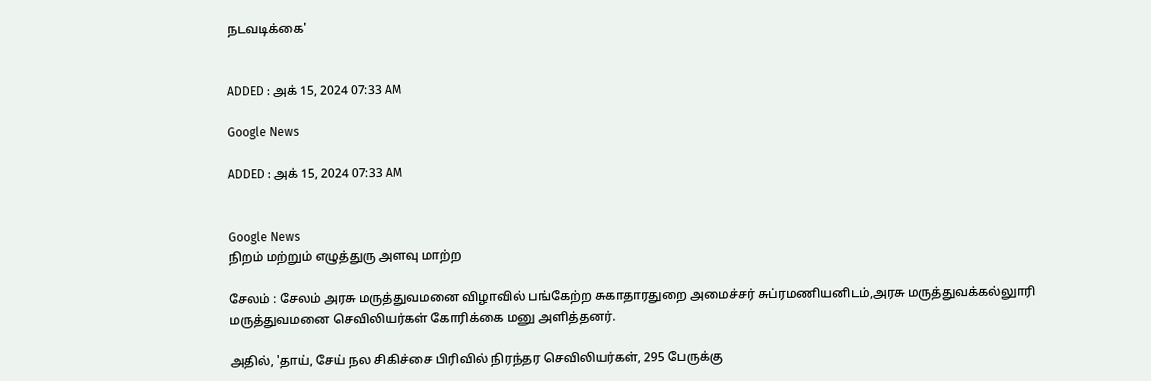நடவடிக்கை'


ADDED : அக் 15, 2024 07:33 AM

Google News

ADDED : அக் 15, 2024 07:33 AM


Google News
நிறம் மற்றும் எழுத்துரு அளவு மாற்ற

சேலம் : சேலம் அரசு மருத்துவமனை விழாவில் பங்கேற்ற சுகாதாரதுறை அமைச்சர் சுப்ரமணியனிடம்,அரசு மருத்துவக்கல்லுாரி மருத்துவமனை செவிலியர்கள் கோரிக்கை மனு அளித்தனர்.

அதில், 'தாய், சேய் நல சிகிச்சை பிரிவில் நிரந்தர செவிலியர்கள், 295 பேருக்கு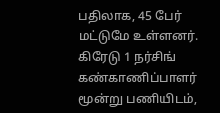பதிலாக, 45 பேர் மட்டுமே உள்ளனர். கிரேடு 1 நர்சிங் கண்காணிப்பாளர் மூன்று பணியிடம்,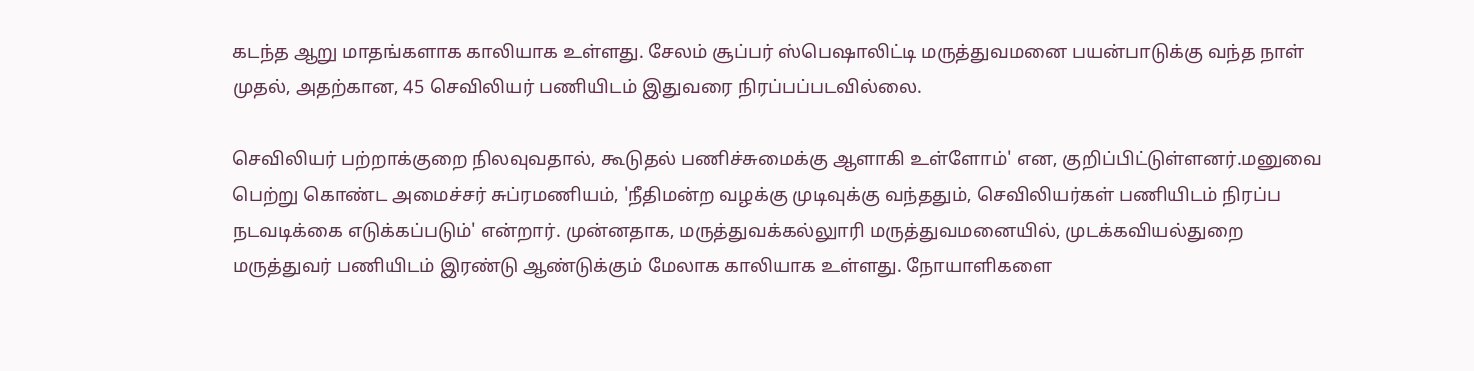கடந்த ஆறு மாதங்களாக காலியாக உள்ளது. சேலம் சூப்பர் ஸ்பெஷாலிட்டி மருத்துவமனை பயன்பாடுக்கு வந்த நாள் முதல், அதற்கான, 45 செவிலியர் பணியிடம் இதுவரை நிரப்பப்படவில்லை.

செவிலியர் பற்றாக்குறை நிலவுவதால், கூடுதல் பணிச்சுமைக்கு ஆளாகி உள்ளோம்' என, குறிப்பிட்டுள்ளனர்.மனுவை பெற்று கொண்ட அமைச்சர் சுப்ரமணியம், 'நீதிமன்ற வழக்கு முடிவுக்கு வந்ததும், செவிலியர்கள் பணியிடம் நிரப்ப நடவடிக்கை எடுக்கப்படும்' என்றார். முன்னதாக, மருத்துவக்கல்லுாரி மருத்துவமனையில், முடக்கவியல்துறை மருத்துவர் பணியிடம் இரண்டு ஆண்டுக்கும் மேலாக காலியாக உள்ளது. நோயாளிகளை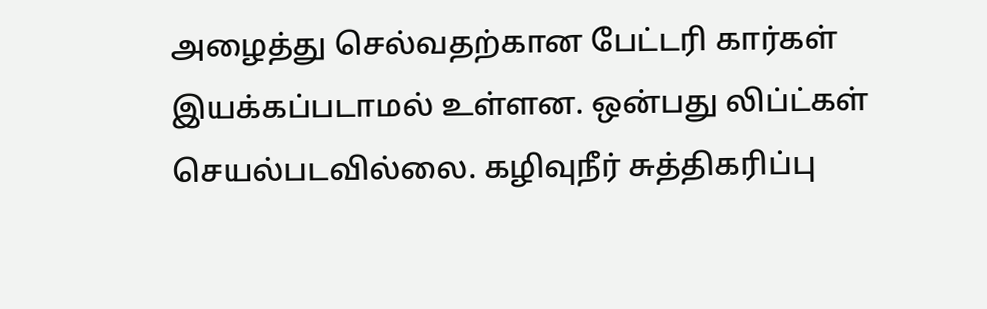அழைத்து செல்வதற்கான பேட்டரி கார்கள் இயக்கப்படாமல் உள்ளன. ஒன்பது லிப்ட்கள் செயல்படவில்லை. கழிவுநீர் சுத்திகரிப்பு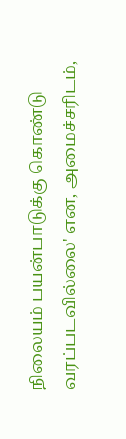நிலையம் பயன்பாடுக்கு கொண்டு வரப்படவில்லை' என, அமைச்சரிடம்,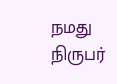நமது நிருபர்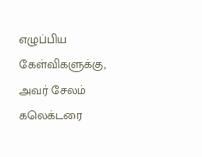எழுப்பிய கேள்விகளுக்கு, அவர் சேலம் கலெக்டரை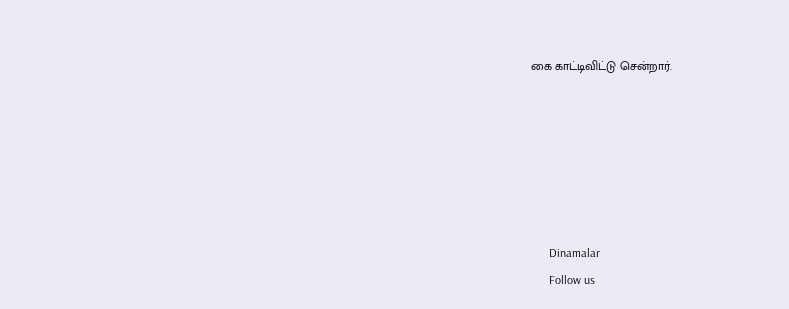கை காட்டிவிட்டு சென்றார்.






      Dinamalar
      Follow us